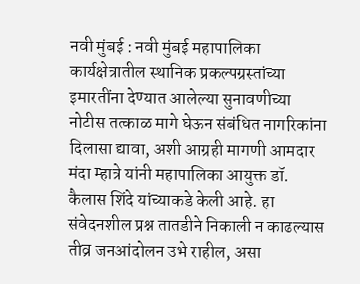नवी मुंबई : नवी मुंबई महापालिका कार्यक्षेत्रातील स्थानिक प्रकल्पग्रस्तांच्या इमारतींना देण्यात आलेल्या सुनावणीच्या नोटीस तत्काळ मागे घेऊन संबंधित नागरिकांना दिलासा द्यावा, अशी आग्रही मागणी आमदार मंदा म्हात्रे यांनी महापालिका आयुक्त डॉ. कैलास शिंदे यांच्याकडे केली आहे. हा संवेदनशील प्रश्न तातडीने निकाली न काढल्यास तीव्र जनआंदोलन उभे राहील, असा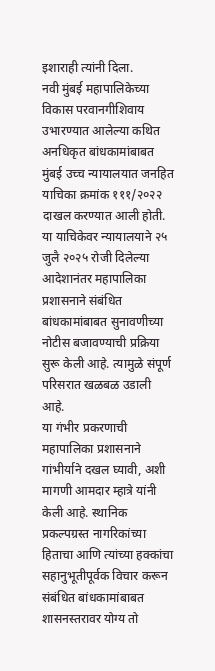इशाराही त्यांनी दिला.
नवी मुंबई महापालिकेच्या विकास परवानगीशिवाय उभारण्यात आलेल्या कथित अनधिकृत बांधकामांबाबत मुंबई उच्च न्यायालयात जनहित याचिका क्रमांक १११/२०२२ दाखल करण्यात आली होती. या याचिकेवर न्यायालयाने २५ जुलै २०२५ रोजी दिलेल्या आदेशानंतर महापालिका प्रशासनाने संबंधित बांधकामांबाबत सुनावणीच्या नोटीस बजावण्याची प्रक्रिया सुरू केली आहे. त्यामुळे संपूर्ण परिसरात खळबळ उडाली आहे.
या गंभीर प्रकरणाची महापालिका प्रशासनाने गांभीर्याने दखल घ्यावी, अशी मागणी आमदार म्हात्रे यांनी केली आहे. स्थानिक प्रकल्पग्रस्त नागरिकांच्या हिताचा आणि त्यांच्या हक्कांचा सहानुभूतीपूर्वक विचार करून संबंधित बांधकामांबाबत शासनस्तरावर योग्य तो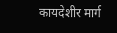कायदेशीर मार्ग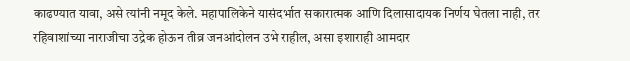काढण्यात यावा, असे त्यांनी नमूद केले. महापालिकेने यासंदर्भात सकारात्मक आणि दिलासादायक निर्णय घेतला नाही, तर रहिवाशांच्या नाराजीचा उद्रेक होऊन तीव्र जनआंदोलन उभे राहील, असा इशाराही आमदार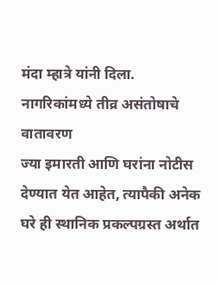मंदा म्हात्रे यांनी दिला.
नागरिकांमध्ये तीव्र असंतोषाचे वातावरण
ज्या इमारती आणि घरांना नोटीस देण्यात येत आहेत, त्यापैकी अनेक घरे ही स्थानिक प्रकल्पग्रस्त अर्थात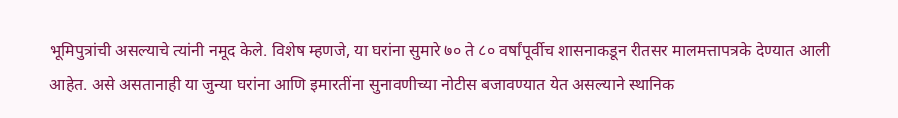भूमिपुत्रांची असल्याचे त्यांनी नमूद केले. विशेष म्हणजे, या घरांना सुमारे ७० ते ८० वर्षांपूर्वीच शासनाकडून रीतसर मालमत्तापत्रके देण्यात आली आहेत. असे असतानाही या जुन्या घरांना आणि इमारतींना सुनावणीच्या नोटीस बजावण्यात येत असल्याने स्थानिक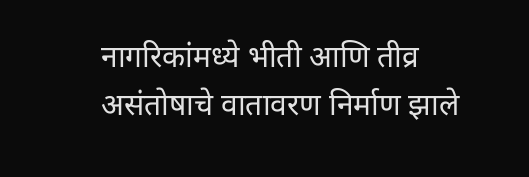नागरिकांमध्ये भीती आणि तीव्र असंतोषाचे वातावरण निर्माण झाले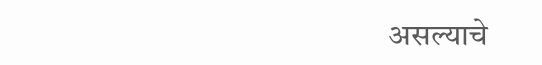असल्याचे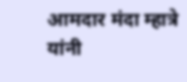आमदार मंदा म्हात्रे यांनी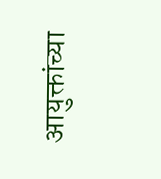आयुक्तांच्या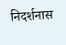निदर्शनास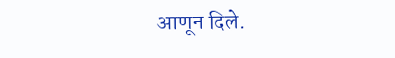आणून दिले.